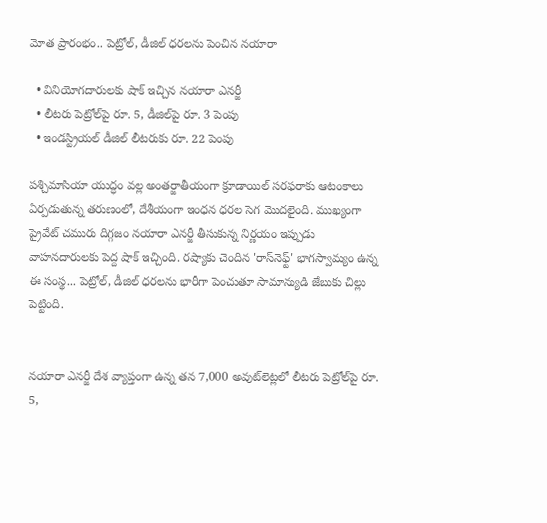మోత ప్రారంభం.. పెట్రోల్, డీజిల్ ధరలను పెంచిన నయారా

  • వినియోగదారులకు షాక్ ఇచ్చిన నయారా ఎనర్జీ
  • లీటరు పెట్రోల్‌పై రూ. 5, డీజిల్‌పై రూ. 3 పెంపు
  • ఇండస్ట్రియల్ డీజిల్ లీటరుకు రూ. 22 పెంపు

పశ్చిమాసియా యుద్ధం వల్ల అంతర్జాతీయంగా క్రూడాయిల్ సరఫరాకు ఆటంకాలు ఏర్పడుతున్న తరుణంలో, దేశీయంగా ఇంధన ధరల సెగ మొదలైంది. ముఖ్యంగా ప్రైవేట్ చమురు దిగ్గజం నయారా ఎనర్జీ తీసుకున్న నిర్ణయం ఇప్పుడు వాహనదారులకు పెద్ద షాక్ ఇచ్చింది. రష్యాకు చెందిన 'రాస్‌నెఫ్ట్' భాగస్వామ్యం ఉన్న ఈ సంస్థ... పెట్రోల్, డీజిల్ ధరలను భారీగా పెంచుతూ సామాన్యుడి జేబుకు చిల్లు పెట్టింది.


నయారా ఎనర్జీ దేశ వ్యాప్తంగా ఉన్న తన 7,000 అవుట్‌లెట్లలో లీటరు పెట్రోల్‌పై రూ. 5,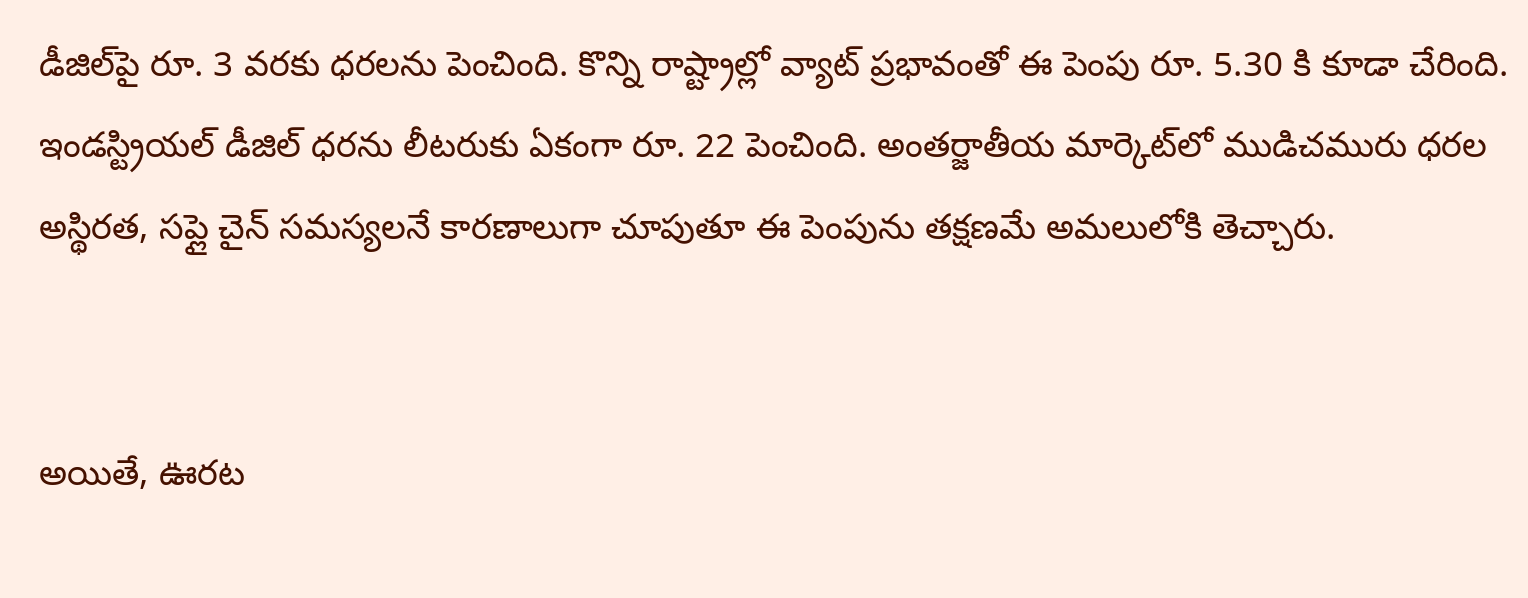డీజిల్‌పై రూ. 3 వరకు ధరలను పెంచింది. కొన్ని రాష్ట్రాల్లో వ్యాట్ ప్రభావంతో ఈ పెంపు రూ. 5.30 కి కూడా చేరింది. ఇండస్ట్రియల్ డీజిల్ ధరను లీటరుకు ఏకంగా రూ. 22 పెంచింది. అంతర్జాతీయ మార్కెట్‌లో ముడిచమురు ధరల అస్థిరత, సప్లై చైన్ సమస్యలనే కారణాలుగా చూపుతూ ఈ పెంపును తక్షణమే అమలులోకి తెచ్చారు.


అయితే, ఊరట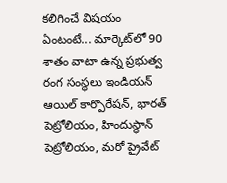కలిగించే విషయం ఏంటంటే... మార్కెట్‌లో 90 శాతం వాటా ఉన్న ప్రభుత్వ రంగ సంస్థలు ఇండియన్ ఆయిల్ కార్పొరేషన్, భారత్ పెట్రోలియం, హిందుస్థాన్ పెట్రోలియం, మరో ప్రైవేట్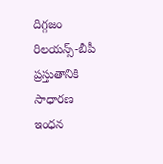దిగ్గజం రిలయన్స్-బీపీ ప్రస్తుతానికి సాధారణ ఇంధన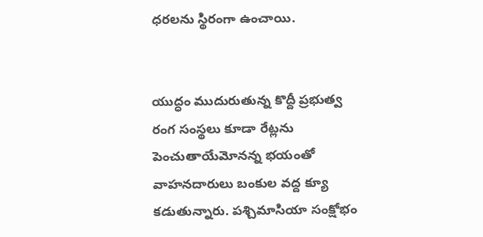ధరలను స్థిరంగా ఉంచాయి.


యుద్ధం ముదురుతున్న కొద్దీ ప్రభుత్వ రంగ సంస్థలు కూడా రేట్లను పెంచుతాయేమోనన్న భయంతో వాహనదారులు బంకుల వద్ద క్యూ కడుతున్నారు. పశ్చిమాసియా సంక్షోభం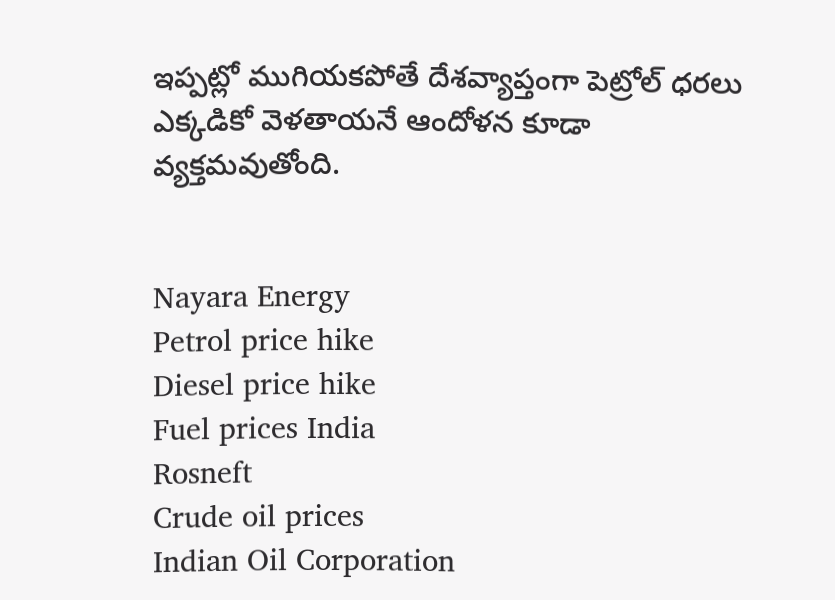ఇప్పట్లో ముగియకపోతే దేశవ్యాప్తంగా పెట్రోల్ ధరలు ఎక్కడికో వెళతాయనే ఆందోళన కూడా వ్యక్తమవుతోంది.


Nayara Energy
Petrol price hike
Diesel price hike
Fuel prices India
Rosneft
Crude oil prices
Indian Oil Corporation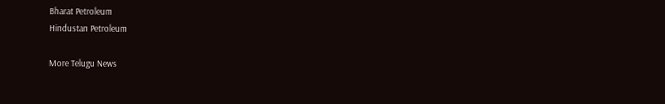Bharat Petroleum
Hindustan Petroleum

More Telugu News